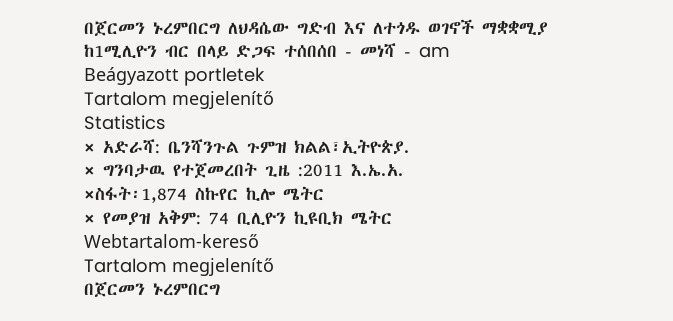በጀርመን ኑረምበርግ ለህዳሴው ግድብ እና ለተጎዱ ወገኖች ማቋቋሚያ ከ1ሚሊዮን ብር በላይ ድጋፍ ተሰበሰበ - መነሻ - am
Beágyazott portletek
Tartalom megjelenítő
Statistics
× አድራሻ: ቤንሻንጉል ጉምዝ ክልል፣ኢትዮጵያ.
× ግንባታዉ የተጀመረበት ጊዜ :2011 እ.ኤ.አ.
×ስፋት፡1,874 ስኩየር ኪሎ ሜትር
× የመያዝ አቅም: 74 ቢሊዮን ኪዩቢክ ሜትር
Webtartalom-kereső
Tartalom megjelenítő
በጀርመን ኑረምበርግ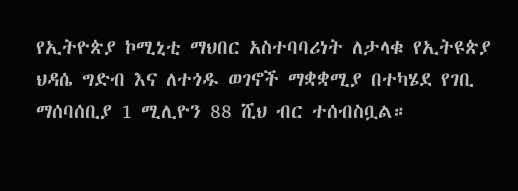የኢትዮጵያ ኮሚኒቲ ማህበር አስተባባሪነት ለታላቁ የኢትዩጵያ ህዳሴ ግድብ እና ለተጎዱ ወገኖች ማቋቋሚያ በተካሄደ የገቢ ማሰባሰቢያ 1 ሚሊዮን 88 ሺህ ብር ተሰብስቧል።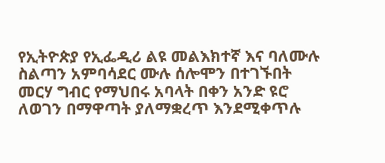የኢትዮጵያ የኢፌዲሪ ልዩ መልእክተኛ እና ባለሙሉ ስልጣን አምባሳደር ሙሉ ሰሎሞን በተገኙበት መርሃ ግብር የማህበሩ አባላት በቀን አንድ ዩሮ ለወገን በማዋጣት ያለማቋረጥ እንደሚቀጥሉ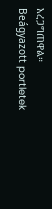አረጋግጠዋል።
Beágyazott portletek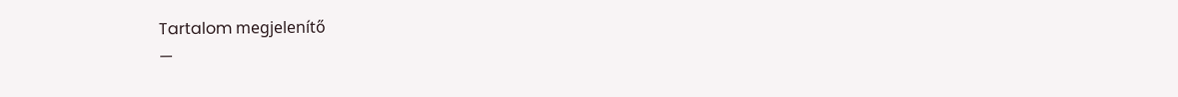Tartalom megjelenítő
—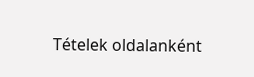Tételek oldalanként